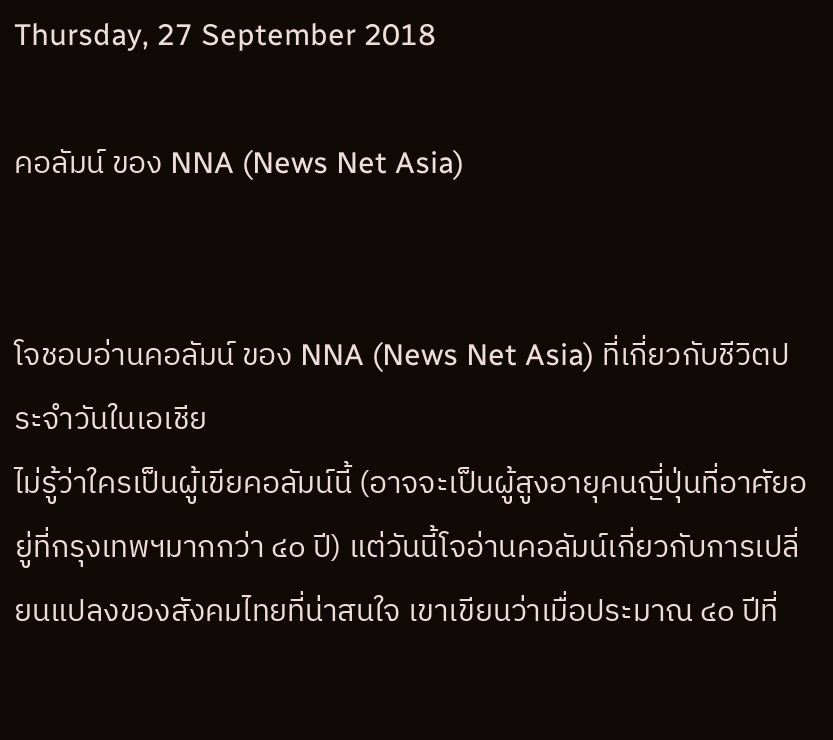Thursday, 27 September 2018

คอลัมน์ ของ NNA (News Net Asia)


โจชอบอ่านคอลัมน์ ของ NNA (News Net Asia) ที่เกี่ยวกับชีวิตประจำวันในเอเชีย
ไม่รู้ว่าใครเป็นผู้เขียคอลัมน์นี้ (อาจจะเป็นผู้สูงอายุคนญี่ปุ่นที่อาศัยอยู่ที่กรุงเทพฯมากกว่า ๔๐ ปี) แต่วันนี้โจอ่านคอลัมน์เกี่ยวกับการเปลี่ยนแปลงของสังคมไทยที่น่าสนใจ เขาเขียนว่าเมื่อประมาณ ๔๐ ปีที่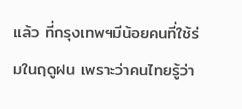แล้ว ที่กรุงเทพฯมีน้อยคนที่ใช้ร่มในฤดูฝน เพราะว่าคนไทยรู้ว่า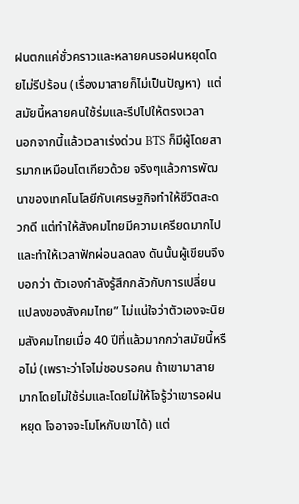ฝนตกแค่ชั่วคราวและหลายคนรอฝนหยุดโดยไม่รีปร้อน (เรื่องมาสายก็ไม่เป็นปัญหา)  แต่สมัยนี้หลายคนใช้ร่มและรีปไปให้ตรงเวลา
นอกจากนี้แล้วเวลาเร่งด่วน BTS ก็มีผู้โดยสารมากเหมือนโตเกียวด้วย จริงๆแล้วการพัฒนาของเทคโนโลยีกับเศรษฐกิจทำให้ชีวิตสะดวกดี แต่ทำให้สังคมไทยมีความเครียดมากไปและทำให้เวลาฟักผ่อนลดลง ดันนั้นผู้เขียนจึงบอกว่า ตัวเองกำลังรู้สึกกลัวกับการเปลี่ยนแปลงของสังคมไทย” ไม่แน่ใจว่าตัวเองจะนิยมสังคมไทยเมื่อ 40 ปีที่แล้วมากกว่าสมัยนี้หรือไม่ (เพราะว่าโจไม่ชอบรอคน ถ้าเขามาสายมากโดยไม่ใช้ร่มและโดยไม่ให้โจรู้ว่าเขารอฝนหยุด โจอาจจะโมโหกับเขาได้) แต่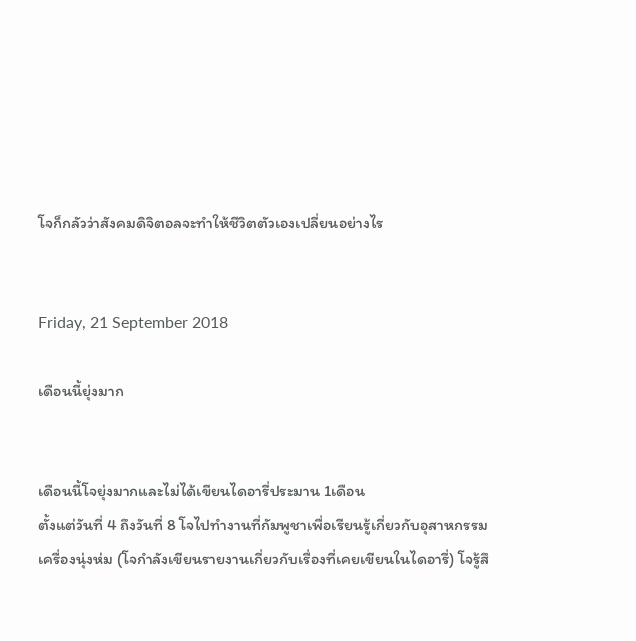โจก็กลัวว่าสังคมดิจิตอลจะทำให้ชีวิตตัวเองเปลี่ยนอย่างไร


Friday, 21 September 2018

เดือนนี้ยุ่งมาก


เดือนนี้โจยุ่งมากและไม่ได้เขียนไดอารี่ประมาน 1เดือน
ตั้งแต่วันที่ 4 ถึงวันที่ 8 โจไปทำงานที่กัมพูชาเพื่อเรียนรู้เกี่ยวกับอุสาหกรรมเครื่องนุ่งห่ม (โจกำลังเขียนรายงานเกี่ยวกับเรื่องที่เคยเขียนในไดอารี่) โจรู้สึ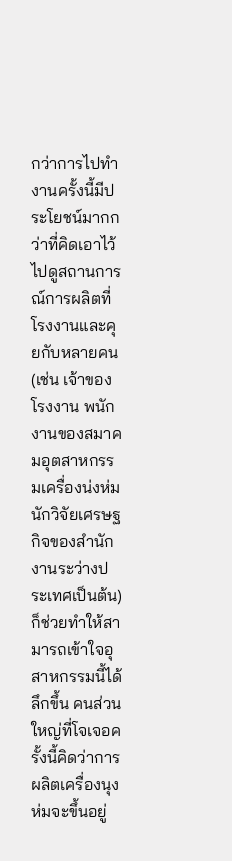กว่าการไปทำงานครั้งนี้มีประโยชน์มากกว่าที่คิดเอาไว้ ไปดูสถานการณ์การผลิตที่โรงงานและคุยกับหลายคน (เช่น เจ้าของโรงงาน พนักงานของสมาคมอุตสาหกรรมเครื่องน่งห่ม นักวิจัยเศรษฐกิจของสำนักงานระว่างประเทศเป็นต้น) ก็ช่วยทำให้สามารถเข้าใจอุสาหกรรมนี้ได้ลึกขึ้น คนส่วนใหญ่ที่โจเจอครั้งนี้คิดว่าการผลิตเครื่องนุงห่มจะขึ้นอยู่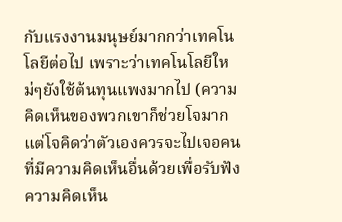กับแรงงานมนุษย์มากกว่าเทคโนโลยีต่อไป เพราะว่าเทคโนโลยีใหม่ๆยังใช้ต้นทุนแพงมากไป (ความคิดเห็นของพวกเขาก็ช่วยโจมาก แต่โจคิดว่าตัวเองควรจะไปเจอคนที่มีความคิดเห็นอื่นด้วยเพื่อรับฟังความคิดเห็น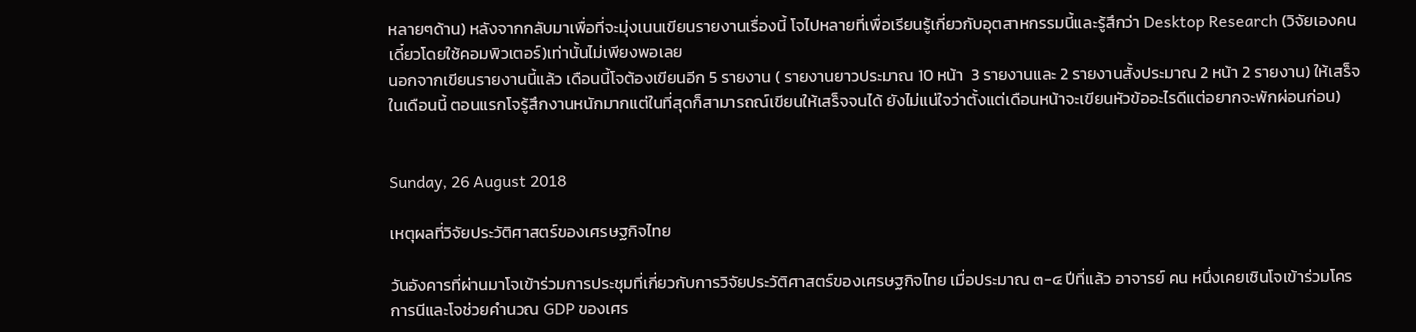หลายๆด้าน) หลังจากกลับมาเพื่อที่จะมุ่งเนนเขียนรายงานเรื่องนี้ โจไปหลายที่เพื่อเรียนรู้เกี่ยวกับอุตสาหกรรมนี้และรู้สึกว่า Desktop Research (วิจัยเองคนเดี๋ยวโดยใช้คอมพิวเตอร์)เท่านั้นไม่เพียงพอเลย
นอกจากเขียนรายงานนี้แล้ว เดือนนี้โจต้องเขียนอีก 5 รายงาน ( รายงานยาวประมาณ 10 หน้า  3 รายงานและ 2 รายงานสั้งประมาณ 2 หน้า 2 รายงาน) ให้เสร็จในเดือนนี้ ตอนแรกโจรู้สึกงานหนักมากแต่ในที่สุดก็สามารถณ์เขียนให้เสร็จจนได้ ยังไม่แน่ใจว่าตั้งแต่เดือนหน้าจะเขียนหัวข้ออะไรดีแต่อยากจะพักผ่อนก่อน)


Sunday, 26 August 2018

เหตุผลที่วิจัยประวัติศาสตร์ของเศรษฐกิจไทย

วันอังคารที่ผ่านมาโจเข้าร่วมการประชุมที่เกี่ยวกับการวิจัยประวัติศาสตร์ของเศรษฐกิจไทย เมื่อประมาณ ๓-๔ ปีที่แล้ว อาจารย์ คน หนึ่งเคยเชินโจเข้าร่วมโครการนีและโจช่วยคำนวณ GDP ของเศร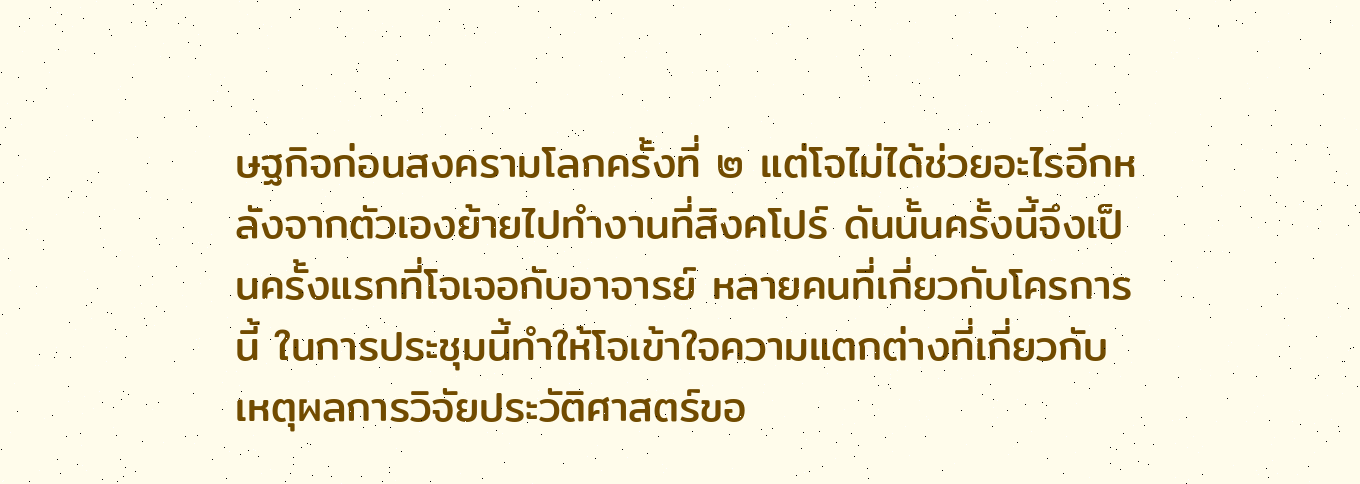ษฐกิจก่อนสงครามโลกครั้งที่ ๒ แต่โจไม่ได้ช่วยอะไรอีกหลังจากตัวเองย้ายไปทำงานที่สิงคโปร์ ดันนั้นครั้งนี้จึงเป็นครั้งแรกที่โจเจอกับอาจารย์ หลายคนที่เกี่ยวกับโครการนี้ ในการประชุมนี้ทำให้โจเข้าใจความแตกต่างที่เกี่ยวกับเหตุผลการวิจัยประวัติศาสตร์ขอ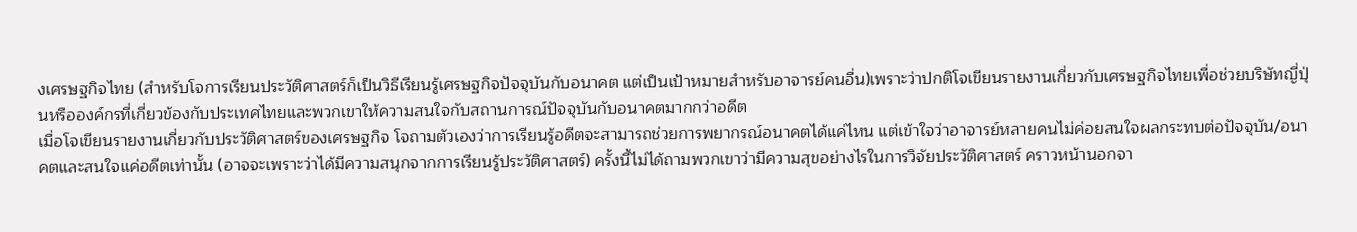งเศรษฐกิจไทย (สำหรับโจการเรียนประวัติศาสตร์ก็เป็นวิธีเรียนรู้เศรษฐกิจปัจจุบันกับอนาคต แต่เป็นเป้าหมายสำหรับอาจารย์คนอื่น)เพราะว่าปกติโจเขียนรายงานเกี่ยวกับเศรษฐกิจไทยเพื่อช่วยบริษัทญี่ปุ่นหรือองค์กรที่เกี่ยวข้องกับประเทศไทยและพวกเขาให้ความสนใจกับสถานการณ์ปัจจุบันกับอนาคตมากกว่าอดีต
เมื่อโจเขียนรายงานเกี่ยวกับประวัติศาสตร์ของเศรษฐกิจ โจถามตัวเองว่าการเรียนรู้อดีตจะสามารถช่วยการพยากรณ์อนาคตได้แค่ไหน แต่เข้าใจว่าอาจารย์หลายคนไม่ค่อยสนใจผลกระทบต่อปัจจุบัน/อนาคตและสนใจแค่อดีตเท่านั้น (อาจจะเพราะว่าได้มีความสนุกจากการเรียนรู้ประวัติศาสตร์) ครั้งนี้ไม่ได้ถามพวกเขาว่ามีความสุขอย่างไรในการวิจัยประวัติศาสตร์ คราวหน้านอกจา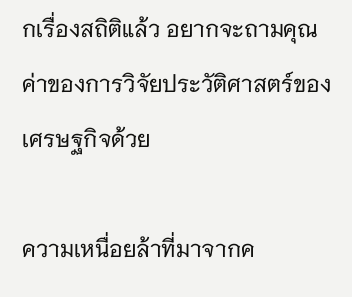กเรื่องสถิติแล้ว อยากจะถามคุณค่าของการวิจัยประวัติศาสตร์ของเศรษฐกิจด้วย

ความเหนื่อยล้าที่มาจากค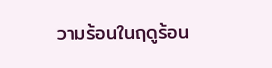วามร้อนในฤดูร้อน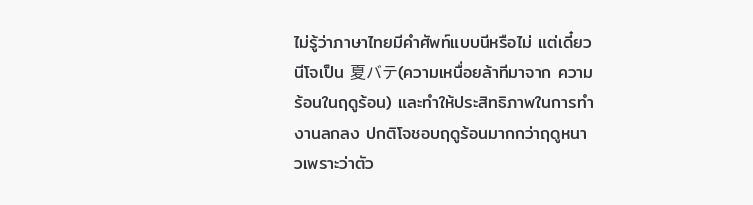ไม่รู้ว่าภาษาไทยมีคำศัพท์แบบนีหรือไม่ แต่เดี๋ยวนีโจเป็น 夏バテ(ความเหนื่อยล้าทีมาจาก ความร้อนในฤดูร้อน) และทำให้ประสิทธิภาพในการทำงานลกลง ปกติโจชอบฤดูร้อนมากกว่าฤดูหนาวเพราะว่าตัว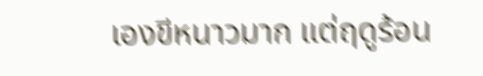เองขีหนาวมาก แต่ฤดูร้อน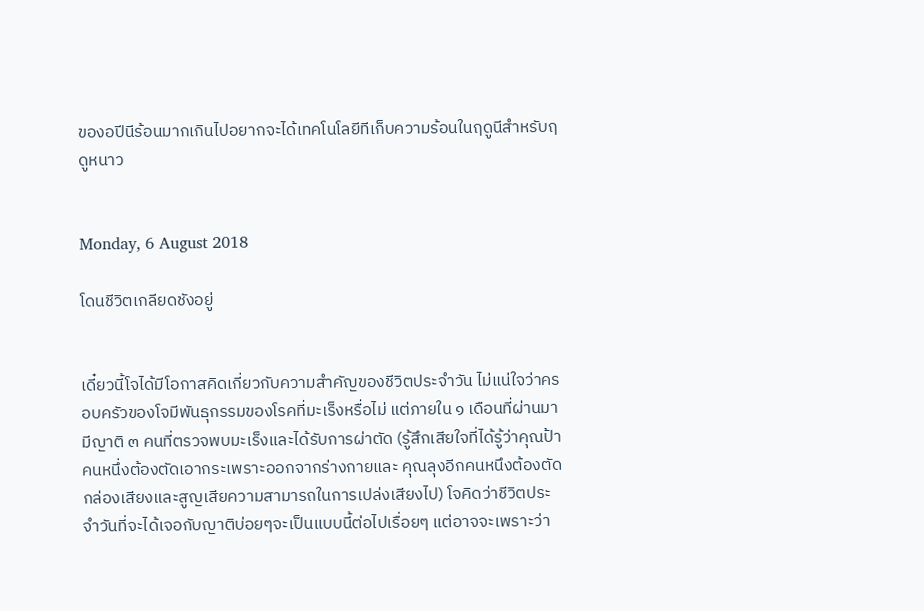ของอปีนีร้อนมากเกินไปอยากจะได้เทคโนโลยีทีเก็บความร้อนในฤดูนีสำหรับฤดูหนาว


Monday, 6 August 2018

โดนชีวิตเกลียดชังอยู่


เดี๋ยวนี้โจได้มีโอกาสคิดเกี่ยวกับความสำคัญของชีวิตประจำวัน ไม่แน่ใจว่าครอบครัวของโจมีพันธุกรรมของโรคที่มะเร็งหรื่อไม่ แต่ภายใน ๑ เดือนที่ผ่านมา มีญาติ ๓ คนที่ตรวจพบมะเร็งและได้รับการผ่าตัด (รู้สึกเสียใจที่ได้รู้ว่าคุณป้าคนหนึ่งต้องตัดเอากระเพราะออกจากร่างกายและ คุณลุงอีกคนหนึงต้องตัดกล่องเสียงและสูญเสียความสามารถในการเปล่งเสียงไป) โจคิดว่าชีวิตประจำวันที่จะได้เจอกับญาติบ่อยๆจะเป็นแบบนี้ต่อไปเรื่อยๆ แต่อาจจะเพราะว่า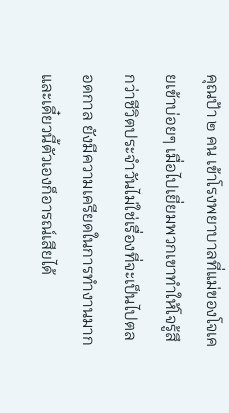คุณป้า ๒ คน เข้าโรงพยาบาลที่แม่ของโจเคยเข้าบ่อยๆ เมื่อไปเยี่ยมพวกเขาทำให้โจรู้สึกว่าชีวิตประจำวันไม่ใช่เรื่องที่จะเป็นไปตลอดกาล ยังมีความเครียดในการทำงานมากและเดี๋ยวนี้ตัวเองก็อารณ์เสียได้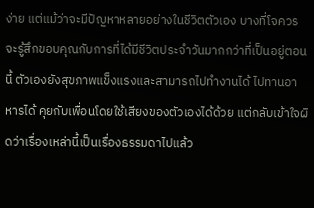ง่าย แต่แม้ว่าจะมีปัญหาหลายอย่างในชีวิตตัวเอง บางที่โจควรจะรู้สึกขอบคุณกับการที่ได้มีชีวิตประจำวันมากกว่าที่เป็นอยู่ตอนนี้ ตัวเองยังสุขภาพแข็งแรงและสามารถไปทำงานได้ ไปทานอาหารได้ คุยกับเพื่อนโดยใช้เสียงของตัวเองได้ด้วย แต่กลับเข้าใจผิดว่าเรื่องเหล่านี้เป็นเรื่องธรรมดาไปแล้ว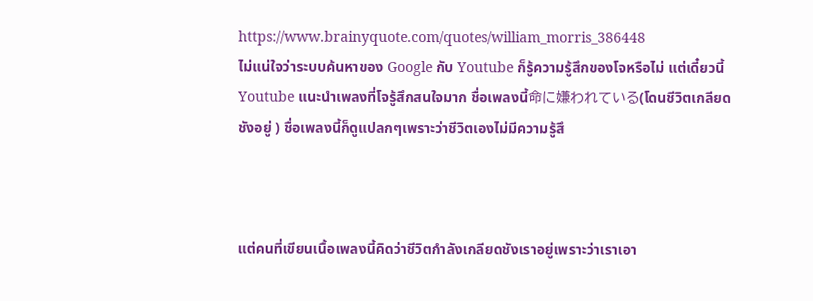https://www.brainyquote.com/quotes/william_morris_386448
ไม่แน่ใจว่าระบบค้นหาของ Google กับ Youtube ก็รู้ความรู้สึกของโจหรือไม่ แต่เดี๋ยวนี้ Youtube แนะนำเพลงที่โจรู้สึกสนใจมาก ชื่อเพลงนี้命に嫌われている(โดนชีวิตเกลียดชังอยู่ ) ชื่อเพลงนี้ก็ดูแปลกๆเพราะว่าชีวิตเองไม่มีความรู้สึ



แต่คนที่เขียนเนื้อเพลงนี้คิดว่าชีวิตกำลังเกลียดชังเราอยู่เพราะว่าเราเอา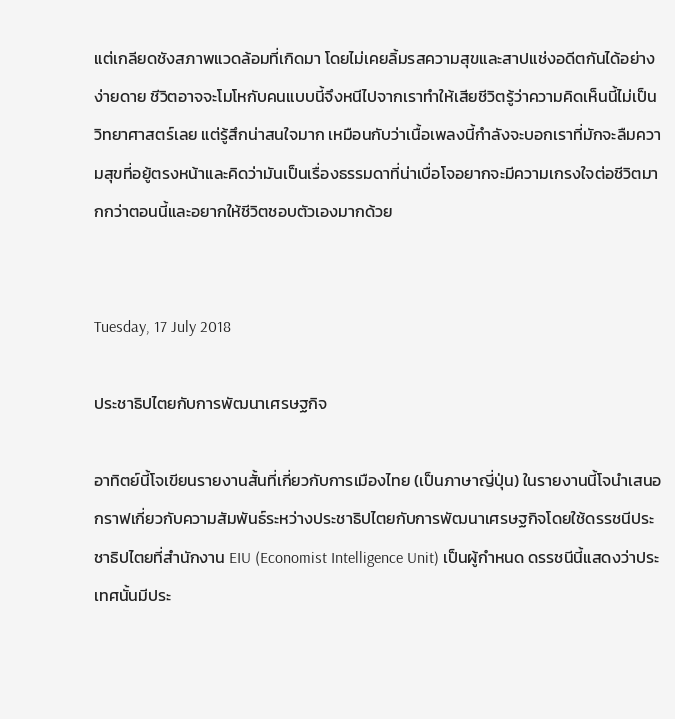แต่เกลียดชังสภาพแวดล้อมที่เกิดมา โดยไม่เคยลิ้มรสความสุขและสาปแช่งอดีตกันได้อย่างง่ายดาย ชีวิตอาจจะโมโหกับคนแบบนี้จึงหนีไปจากเราทำให้เสียชีวิตรู้ว่าความคิดเห็นนี้ไม่เป็นวิทยาศาสตร์เลย แต่รู้สึกน่าสนใจมาก เหมือนกับว่าเนื้อเพลงนี้กำลังจะบอกเราที่มักจะลืมความสุขที่อยู้ตรงหน้าและคิดว่ามันเป็นเรื่องธรรมดาที่น่าเบื่อโจอยากจะมีความเกรงใจต่อชีวิตมากกว่าตอนนี้และอยากให้ชีวิตชอบตัวเองมากด้วย


Tuesday, 17 July 2018

ประชาธิปไตยกับการพัฒนาเศรษฐกิจ

อาทิตย์นี้โจเขียนรายงานสั้นที่เกี่ยวกับการเมืองไทย (เป็นภาษาญี่ปุ่น) ในรายงานนี้โจนำเสนอกราฟเกี่ยวกับความสัมพันธ์ระหว่างประชาธิปไตยกับการพัฒนาเศรษฐกิจโดยใช้ดรรชนีประชาธิปไตยที่สำนักงาน EIU (Economist Intelligence Unit) เป็นผู้กำหนด ดรรชนีนี้แสดงว่าประเทศนั้นมีประ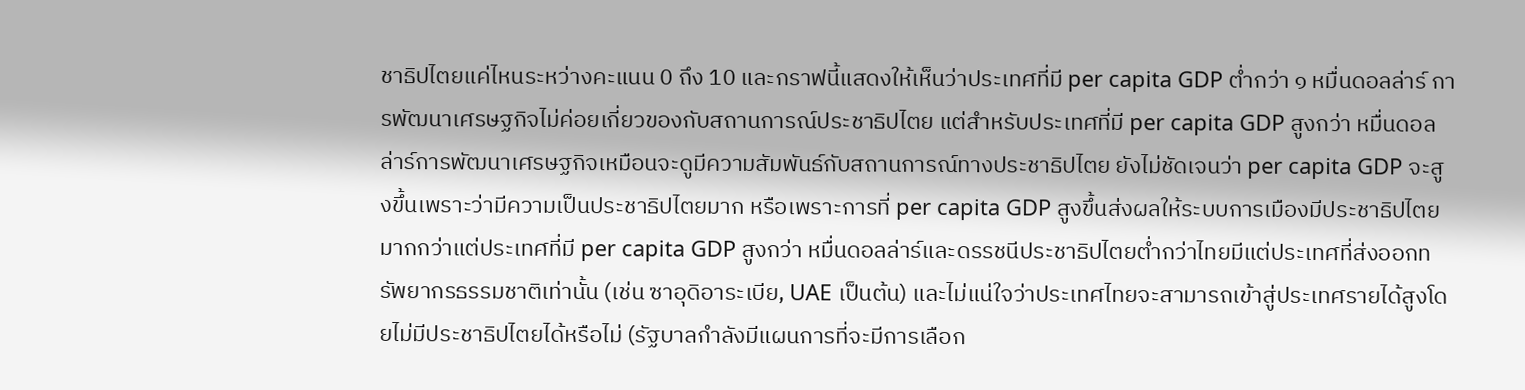ชาธิปไตยแค่ไหนระหว่างคะแนน 0 ถึง 10 และกราฟนี้แสดงให้เห็นว่าประเทศที่มี per capita GDP ต่ำกว่า ๑ หมื่นดอลล่าร์ การพัฒนาเศรษฐกิจไม่ค่อยเกี่ยวของกับสถานการณ์ประชาธิปไตย แต่สำหรับประเทศที่มี per capita GDP สูงกว่า หมื่นดอลล่าร์การพัฒนาเศรษฐกิจเหมือนจะดูมีความสัมพันธ์กับสถานการณ์ทางประชาธิปไตย ยังไม่ชัดเจนว่า per capita GDP จะสูงขึ้นเพราะว่ามีความเป็นประชาธิปไตยมาก หรือเพราะการที่ per capita GDP สูงขึ้นส่งผลให้ระบบการเมืองมีประชาธิปไตยมากกว่าแต่ประเทศที่มี per capita GDP สูงกว่า หมื่นดอลล่าร์และดรรชนีประชาธิปไตยต่ำกว่าไทยมีแต่ประเทศที่ส่งออกทรัพยากรธรรมชาติเท่านั้น (เช่น ซาอุดิอาระเบีย, UAE เป็นต้น) และไม่แน่ใจว่าประเทศไทยจะสามารถเข้าสู่ประเทศรายได้สูงโดยไม่มีประชาธิปไตยได้หรือไม่ (รัฐบาลกำลังมีแผนการที่จะมีการเลือก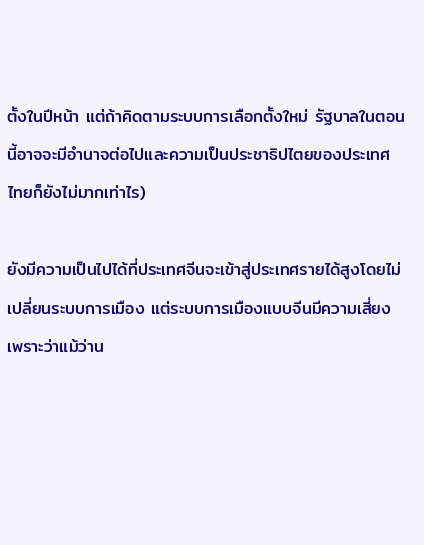ตั้งในปีหน้า แต่ถ้าคิดตามระบบการเลือกตั้งใหม่ รัฐบาลในตอนนี้อาจจะมีอำนาจต่อไปและความเป็นประชาธิปไตยของประเทศไทยก็ยังไม่มากเท่าไร)

ยังมีความเป็นไปได้ที่ประเทศจีนจะเข้าสู่ประเทศรายได้สูงโดยไม่เปลี่ยนระบบการเมือง แต่ระบบการเมืองแบบจีนมีความเสี่ยงเพราะว่าแม้ว่าน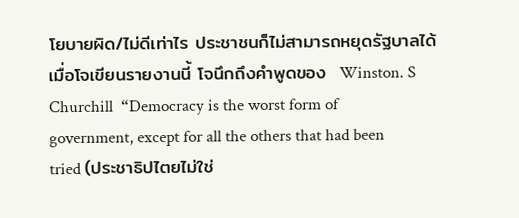โยบายผิด/ไม่ดีเท่าไร ประชาชนก็ไม่สามารถหยุดรัฐบาลได้  เมื่อโจเขียนรายงานนี้ โจนึกถึงคำพูดของ  Winston. S Churchill  “Democracy is the worst form of government, except for all the others that had been tried (ประชาธิปไตยไม่ใช่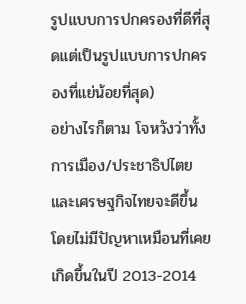รูปแบบการปกครองที่ดีที่สุดแต่เป็นรูปแบบการปกครองที่แย่น้อยที่สุด)
อย่างไรก็ตาม โจหวังว่าทั้งการเมือง/ประชาธิปไตยและเศรษฐกิจไทยจะดีขึ้นโดยไม่มีปัญหาเหมือนที่เคยเกิดขึ้นในปี 2013-2014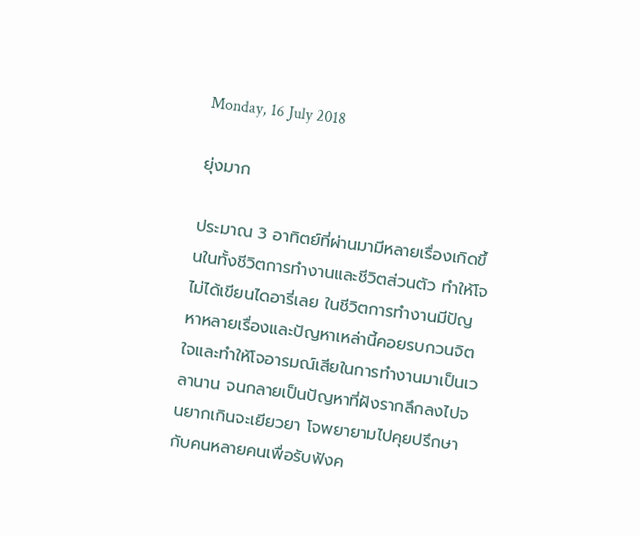Monday, 16 July 2018

ยุ่งมาก

ประมาณ 3 อาทิตย์ที่ผ่านมามีหลายเรื่องเกิดขึ้นในทั้งชีวิตการทำงานและชีวิตส่วนตัว ทำให้โจไม่ได้เขียนไดอารี่เลย ในชีวิตการทำงานมีปัญหาหลายเรื่องและปัญหาเหล่านี้คอยรบกวนจิตใจและทำให้โจอารมณ์เสียในการทำงานมาเป็นเวลานาน จนกลายเป็นปัญหาที่ฝังรากลึกลงไปจนยากเกินจะเยียวยา โจพยายามไปคุยปรึกษากับคนหลายคนเพื่อรับฟังค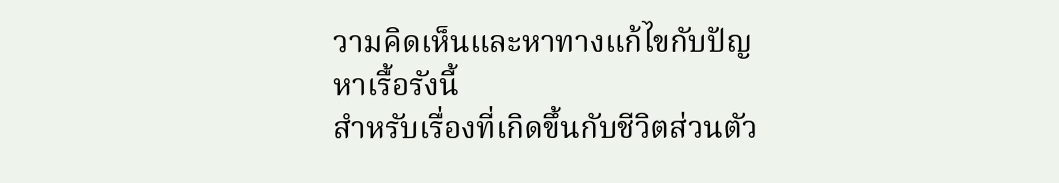วามคิดเห็นและหาทางแก้ไขกับปัญหาเรื้อรังนี้
สำหรับเรื่องที่เกิดขึ้นกับชีวิตส่วนตัว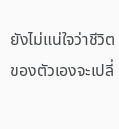ยังไม่แน่ใจว่าชีวิตของตัวเองจะเปลี่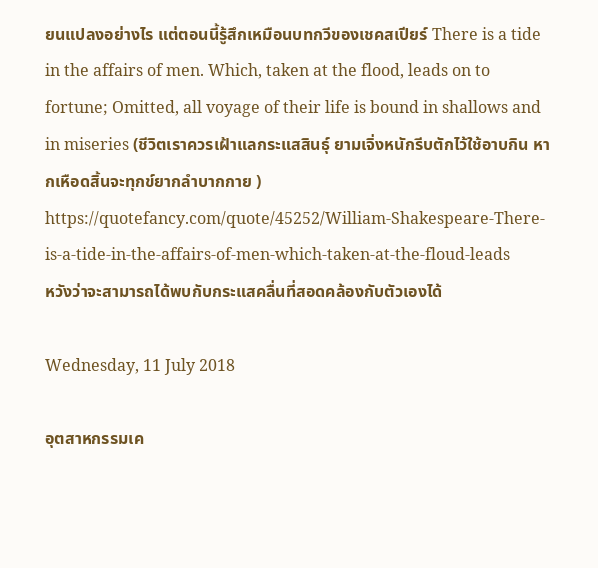ยนแปลงอย่างไร แต่ตอนนี้รู้สึกเหมือนบทกวีของเชคสเปียร์ There is a tide in the affairs of men. Which, taken at the flood, leads on to fortune; Omitted, all voyage of their life is bound in shallows and in miseries (ชีวิตเราควรเฝ้าแลกระแสสินธุ์ ยามเจิ่งหนักรีบตักไว้ใช้อาบกิน หากเหือดสิ้นจะทุกข์ยากลำบากกาย )
https://quotefancy.com/quote/45252/William-Shakespeare-There-is-a-tide-in-the-affairs-of-men-which-taken-at-the-floud-leads
หวังว่าจะสามารถได้พบกับกระแสคลื่นที่สอดคล้องกับตัวเองได้

Wednesday, 11 July 2018

อุตสาหกรรมเค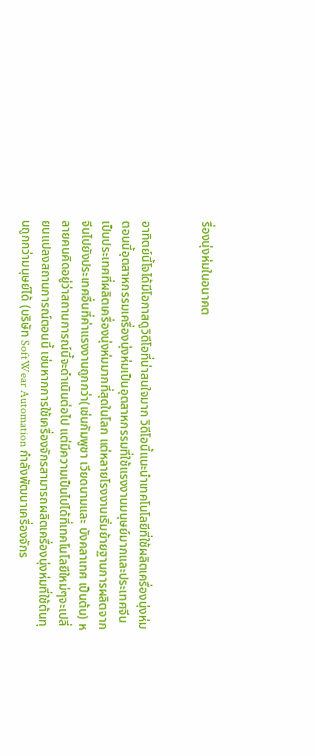รื่องนุ่งห่มในอนาคต


อาทิตย์นี้โจได้มีโอกาสดูวิดีโอที่น่าสนใจมาก วิดีโอนี้แนะนำเทคโนโลยีที่ใช้ผลิตเครื่องนุ่งห่ม
ตอนนี้อุตสาหกรรมเครื่องนุ่งห่มเป็นอุตสาหกรรมที่ใช้แรงงานมนุษย์มากและประเทศจีนเป็นประเทศที่ผลิตเครื่องนุ่งห่มมากที่สุดในโลก แต่หลายโรงงานเริ่มย้ายฐานการผลิตจากจีนไปยังประเทศอื่นที่ค่าแรงงานถูกกว่า(เช่นกัมพูชา เวียดนามและ บังคลาเทศ เป็นต้น) หลายคนคิดอยู่ว่าสถานการณ์นี้จะดำเนินต่อไป แต่มีความเป็นไปได้ที่เทคโนโลยีใหม่ๆจะเปลี่ยนแปลงสถานการณ์ตอนนี้ เช่นหากการใช้เครื่องจักรสามารถผลิตเครื่องนุ่งห่มที่ใช้ต้นทุนถูกกว่ามนุษย์ได้ (บริษัท SoftWear Automation กำลังพัฒนาเครื่องจักร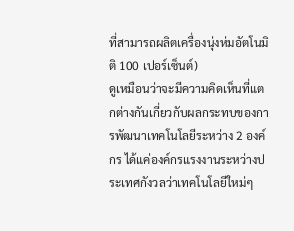ที่สามารถผลิตเครื่องนุ่งห่มอัตโนมิติ 100 เปอร์เซ็นต์)
ดูเหมือนว่าจะมีความคิดเห็นที่แตกต่างกันเกี่ยวกับผลกระทบของการพัฒนาเทคโนโลยีระหว่าง 2 องค์กร ได้แค่องค์กรแรงงานระหว่างประเทศกังวลว่าเทคโนโลยีใหม่ๆ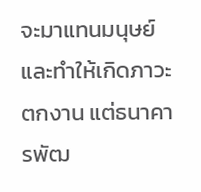จะมาแทนมนุษย์และทำให้เกิดภาวะตกงาน แต่ธนาคารพัฒ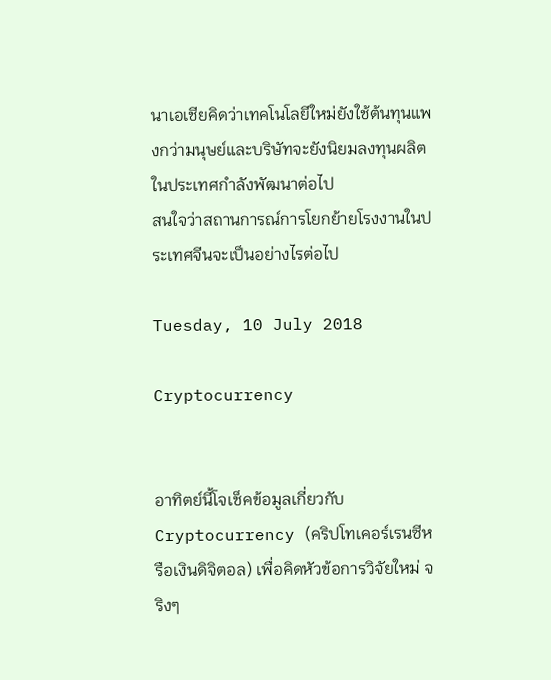นาเอเชียคิดว่าเทคโนโลยีใหม่ยังใช้ต้นทุนแพงกว่ามนุษย์และบริษัทจะยังนิยมลงทุนผลิตในประเทศกำลังพัฒนาต่อไป
สนใจว่าสถานการณ์การโยกย้ายโรงงานในประเทศจีนจะเป็นอย่างไรต่อไป

Tuesday, 10 July 2018

Cryptocurrency


อาทิตย์นี้โจเช็คข้อมูลเกี่ยวกับ Cryptocurrency (คริปโทเคอร์เรนซีหรือเงินดิจิตอล) เพื่อคิดหัวข้อการวิจัยใหม่ จริงๆ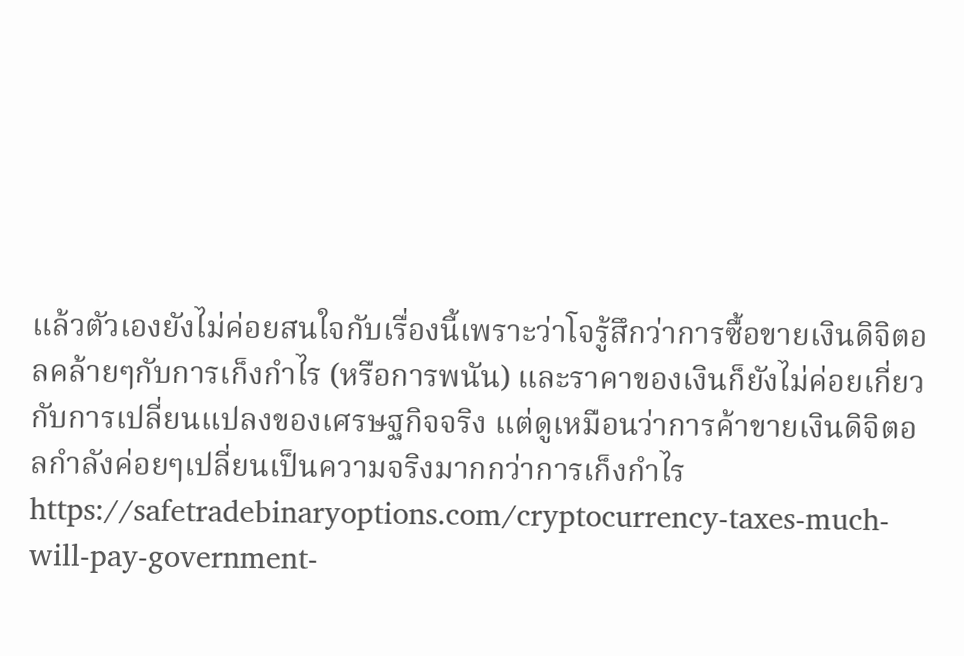แล้วตัวเองยังไม่ค่อยสนใจกับเรื่องนี้เพราะว่าโจรู้สึกว่าการซื้อขายเงินดิจิตอลคล้ายๆกับการเก็งกำไร (หรือการพนัน) และราคาของเงินก็ยังไม่ค่อยเกี่ยวกับการเปลี่ยนแปลงของเศรษฐกิจจริง แต่ดูเหมือนว่าการค้าขายเงินดิจิตอลกำลังค่อยๆเปลี่ยนเป็นความจริงมากกว่าการเก็งกำไร
https://safetradebinaryoptions.com/cryptocurrency-taxes-much-will-pay-government-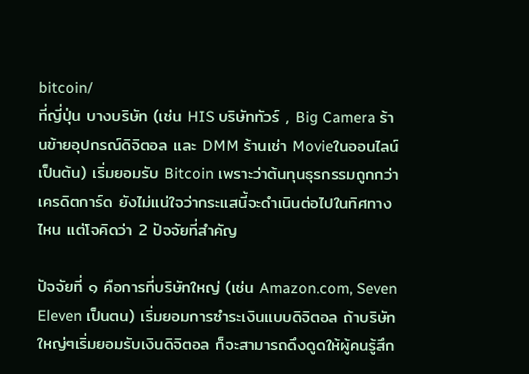bitcoin/
ที่ญี่ปุ่น บางบริษัท (เช่น HIS บริษัททัวร์ , Big Camera ร้านข้ายอุปกรณ์ดิจิตอล และ DMM ร้านเช่า Movieในออนไลน์ เป็นต้น) เริ่มยอมรับ Bitcoin เพราะว่าต้นทุนธุรกรรมถูกกว่าเครดิตการ์ด ยังไม่แน่ใจว่ากระแสนี้จะดำเนินต่อไปในทิศทางไหน แต่โจคิดว่า 2 ปัจจัยที่สำคัญ

ปัจจัยที่ ๑ คือการที่บริษัทใหญ่ (เช่น Amazon.com, Seven Eleven เป็นตน) เริ่มยอมการซำระเงินแบบดิจิตอล ถ้าบริษัทใหญ่ๆเริ่มยอมรับเงินดิจิตอล ก็จะสามารถดึงดูดให้ผู้คนรู้สึก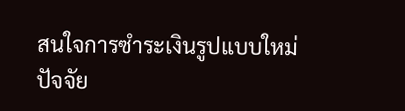สนใจการซำระเงินรูปแบบใหม่
ปัจจัย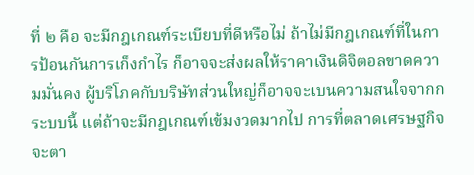ที่ ๒ คือ จะมีกฎเกณฑ์ระเบียบที่ดีหรือไม่ ถ้าไม่มีกฎเกณฑ์ที่ในการป้อนกันการเก็งกำไร ก็อาจจะส่งผลให้ราคาเงินดิจิตอลขาดความมั่นคง ผู้บริโภคกับบริษัทส่วนใหญ่ก็อาจจะเบนความสนใจจากกระบบนี้ แต่ถ้าจะมีกฎเกณฑ์เข้มงวดมากไป การที่ตลาดเศรษฐกิจจะตา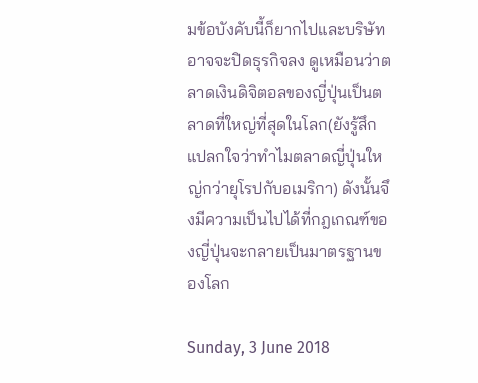มข้อบังคับนี้ก็ยากไปและบริษัทอาจจะปิดธุรกิจลง ดูเหมือนว่าตลาดเงินดิจิตอลของญี่ปุ่นเป็นตลาดที่ใหญ่ที่สุดในโลก(ยังรู้สึกแปลกใจว่าทำไมตลาดญี่ปุ่นใหญ่กว่ายุโรปกับอเมริกา) ดังนั้นจึงมีความเป็นไปได้ที่กฎเกณฑ์ของญี่ปุ่นจะกลายเป็นมาตรฐานของโลก

Sunday, 3 June 2018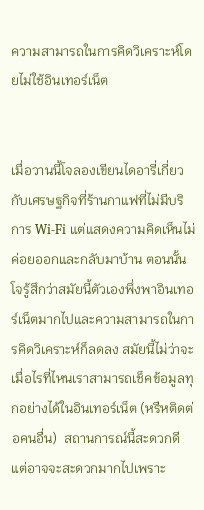ความสามารถในการคิดวิเคราะห์โดยไม่ใช้อินเทอร์เน็ต


เมื่อวานนี้โจลองเขียนไดอารี่เกี่ยวกับเศรษฐกิจที่ร้านกาแฟที่ไม่มีบริการ Wi-Fi แต่แสดงความคิดเห็นไม่ค่อยออกและกลับมาบ้าน ตอนนั้นโจรู้สึกว่าสมัยนี้ตัวเองพึ่งพาอินเทอร์เน็ตมากไปและความสามารถในการคิดวิเคราะห์ก็ลดลง สมัยนี้ไม่ว่าจะเมื่อไรที่ไหนเราสามารถเช็คข้อมูลทุกอย่างได้ในอินเทอร์เน็ต (หรืหติดต่อคนอื่น)  สถานการณ์นี้สะดวกดี แต่อาจจะสะดวกมากไปเพราะ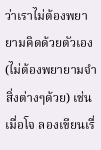ว่าเราไม่ต้องพยายามคิดด้วยตัวเอง (ไม่ต้องพยายามจำสิ่งต่างๆด้วย) เช่นเมื่อโจ ลองเขียนเรื่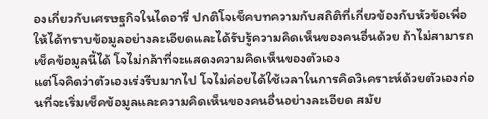องเกี่ยวกับเศรษฐกิจในไดอารี่ ปกติโจเช็คบทความกับสถิติที่เกี่ยวข้องกับหัวข้อเพื่อให้ได้ทราบข้อมูลอย่างละเอียดและได้รับรู้ความคิดเห็นของคนอื่นด้วย ถ้าไม่สามารถเช็คข้อมูลนี้ได้ โจไม่กล้าที่จะแสดงความคิดเห็นของตัวเอง
แต่โจคิดว่าตัวเองเร่งรีบมากไป โจไม่ค่อยได้ใช้เวลาในการคิดวิเคราะห์ด้วยตัวเองก่อนที่จะเริ่มเช็คข้อมูลและความคิดเห็นของคนอื่นอย่างละเอียด สมัย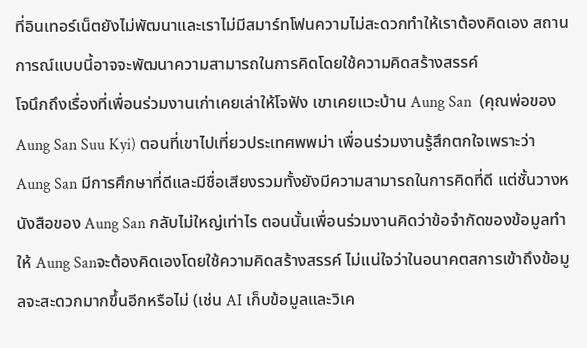ที่อินเทอร์เน็ตยังไม่พัฒนาและเราไม่มีสมาร์ทโฟนความไม่สะดวกทำให้เราต้องคิดเอง สถานการณ์แบบนี้อาจจะพัฒนาความสามารถในการคิดโดยใช้ความคิดสร้างสรรค์
โจนึกถึงเรื่องที่เพื่อนร่วมงานเก่าเคยเล่าให้โจฟัง เขาเคยแวะบ้าน Aung San  (คุณพ่อของ Aung San Suu Kyi) ตอนที่เขาไปเที่ยวประเทศพพม่า เพื่อนร่วมงานรู้สึกตกใจเพราะว่า Aung San มีการศึกษาที่ดีและมีชื่อเสียงรวมทั้งยังมีความสามารถในการคิดที่ดี แต่ชั้นวางหนังสือของ Aung San กลับไม่ใหญ่เท่าไร ตอนนั้นเพื่อนร่วมงานคิดว่าข้อจำกัดของข้อมูลทำให้ Aung Sanจะต้องคิดเองโดยใช้ความคิดสร้างสรรค์ ไม่แน่ใจว่าในอนาคตสการเข้าถึงข้อมูลจะสะดวกมากขึ้นอีกหรือไม่ (เช่น AI เก็บข้อมูลและวิเค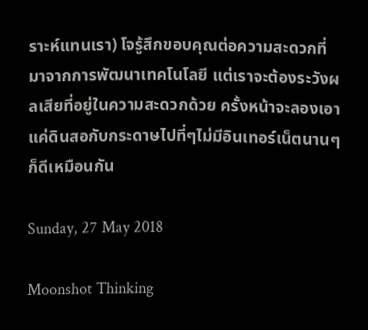ราะห์แทนเรา) โจรู้สึกขอบคุณต่อความสะดวกที่มาจากการพัฒนาเทคโนโลยี แต่เราจะต้องระวังผลเสียที่อยู่ในความสะดวกด้วย ครั้งหน้าจะลองเอาแค่ดินสอกับกระดาษไปที่ๆไม่มีอินเทอร์เน็ตนานๆก็ดีเหมือนกัน

Sunday, 27 May 2018

Moonshot Thinking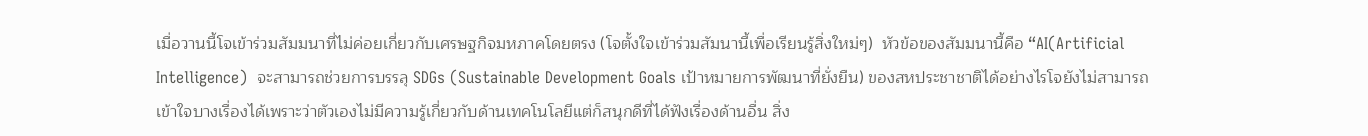เมื่อวานนี้โจเข้าร่วมสัมมนาที่ไม่ค่อยเกี่ยวกับเศรษฐกิจมหภาคโดยตรง (โจตั้งใจเข้าร่วมสัมนานี้เพื่อเรียนรู้สิ่งใหม่ๆ)  หัวข้อของสัมมนานี้คือ “AI(Artificial Intelligence)  จะสามารถช่วยการบรรลุ SDGs (Sustainable Development Goals เป้าหมายการพัฒนาที่ยั่งยืน) ของสหประชาชาติได้อย่างไรโจยังไม่สามารถเข้าใจบางเรื่องได้เพราะว่าตัวเองไม่มีความรู้เกี่ยวกับด้านเทคโนโลยีแต่ก็สนุกดีที่ได้ฟังเรื่องด้านอื่น สิ่ง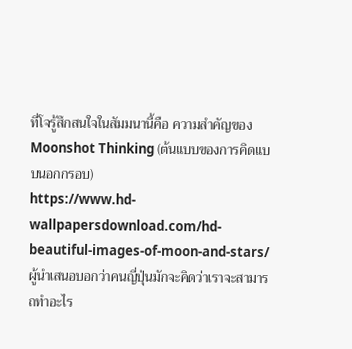ที่โจรู้สึกสนใจในสัมมนานี้คือ ความสำคัญของ Moonshot Thinking (ต้นแบบของการคิดแบบนอกกรอบ)
https://www.hd-wallpapersdownload.com/hd-beautiful-images-of-moon-and-stars/
ผู้นำเสนอบอกว่าคนญี่ปุ่นมักจะคิดว่าเราจะสามารถทำอะไร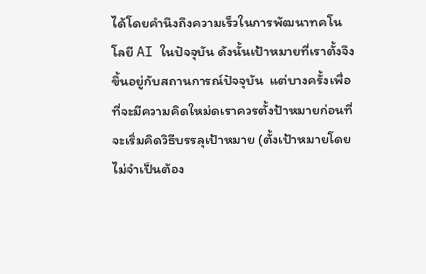ได้โดยคำนึงถึงความเร็วในการพัฒนาทคโนโลยี AI ในปัจจุบัน ดังนั้นเป้าหมายที่เราตั้งจึงขึ้นอยู่กับสถานการณ์ปัจจุบัน  แต่บางครั้งเพื่อที่จะมีความคิดใหม่ดเราควรตั้งป้าหมายก่อนที่จะเริ่มคิดวิธีบรรลุเป้าหมาย (ตั้งเป้าหมายโดยไม่จำเป็นต้อง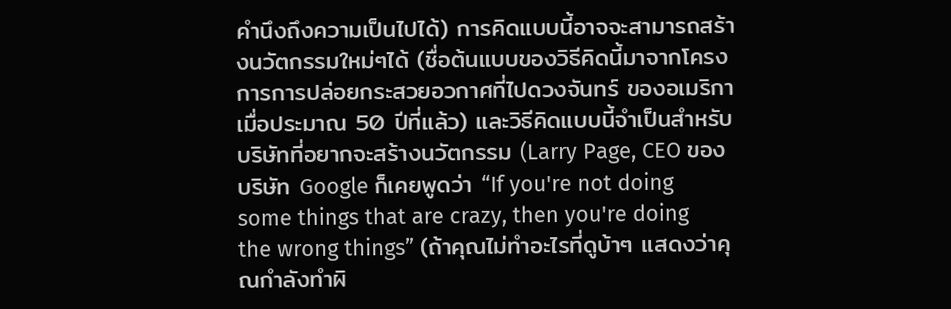คำนึงถึงความเป็นไปได้) การคิดแบบนี้อาจจะสามารถสร้างนวัตกรรมใหม่ๆได้ (ชื่อต้นแบบของวิธีคิดนี้มาจากโครงการการปล่อยกระสวยอวกาศที่ไปดวงจันทร์ ของอเมริกาเมื่อประมาณ 50 ปีที่แล้ว) และวิธีคิดแบบนี้จำเป็นสำหรับบริษัทที่อยากจะสร้างนวัตกรรม (Larry Page, CEO ของบริษัท Google ก็เคยพูดว่า “If you're not doing some things that are crazy, then you're doing the wrong things” (ถ้าคุณไม่ทำอะไรที่ดูบ้าๆ แสดงว่าคุณกำลังทำผิ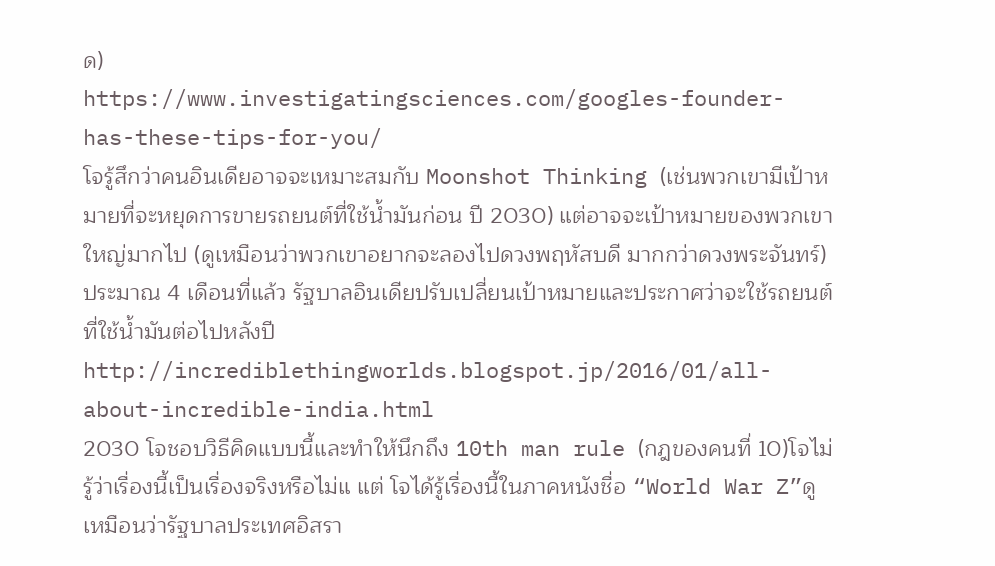ด)
https://www.investigatingsciences.com/googles-founder-has-these-tips-for-you/
โจรู้สึกว่าคนอินเดียอาจจะเหมาะสมกับ Moonshot Thinking (เช่นพวกเขามีเป้าหมายที่จะหยุดการขายรถยนต์ที่ใช้น้ำมันก่อน ปี 2030) แต่อาจจะเป้าหมายของพวกเขาใหญ่มากไป (ดูเหมือนว่าพวกเขาอยากจะลองไปดวงพฤหัสบดี มากกว่าดวงพระจันทร์) ประมาณ 4 เดือนที่แล้ว รัฐบาลอินเดียปรับเปลี่ยนเป้าหมายและประกาศว่าจะใช้รถยนต์ที่ใช้น้ำมันต่อไปหลังปี
http://incrediblethingworlds.blogspot.jp/2016/01/all-about-incredible-india.html
2030 โจชอบวิธีคิดแบบนี้และทำให้นึกถึง 10th man rule (กฎของคนที่ 10)โจไม่รู้ว่าเรื่องนี้เป็นเรื่องจริงหรือไม่แ แต่ โจได้รู้เรื่องนี้ในภาคหนังชื่อ “World War Z”ดูเหมือนว่ารัฐบาลประเทศอิสรา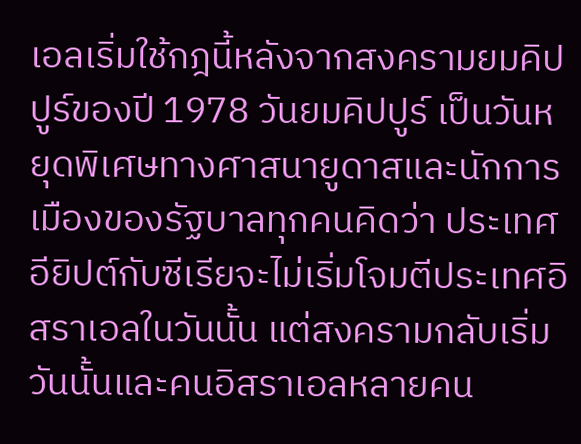เอลเริ่มใช้กฎนี้หลังจากสงครามยมคิปปูร์ของปี 1978 วันยมคิปปูร์ เป็นวันหยุดพิเศษทางศาสนายูดาสและนักการเมืองของรัฐบาลทุกคนคิดว่า ประเทศอียิปต์กับซีเรียจะไม่เริ่มโจมตีประเทศอิสราเอลในวันนั้น แต่สงครามกลับเริ่มวันนั้นและคนอิสราเอลหลายคน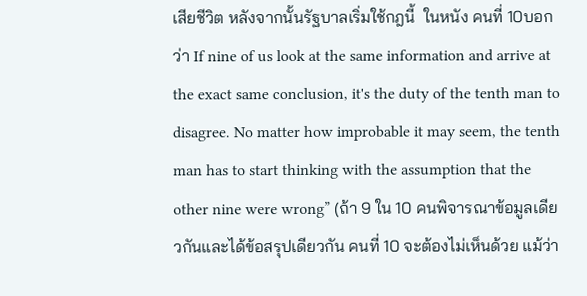เสียชีวิต หลังจากนั้นรัฐบาลเริ่มใช้กฎนี้  ในหนัง คนที่ 10บอกว่า If nine of us look at the same information and arrive at the exact same conclusion, it's the duty of the tenth man to disagree. No matter how improbable it may seem, the tenth man has to start thinking with the assumption that the other nine were wrong” (ถ้า 9 ใน 10 คนพิจารณาข้อมูลเดียวกันและได้ข้อสรุปเดียวกัน คนที่ 10 จะต้องไม่เห็นด้วย แม้ว่า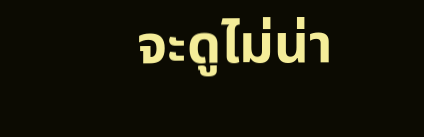จะดูไม่น่า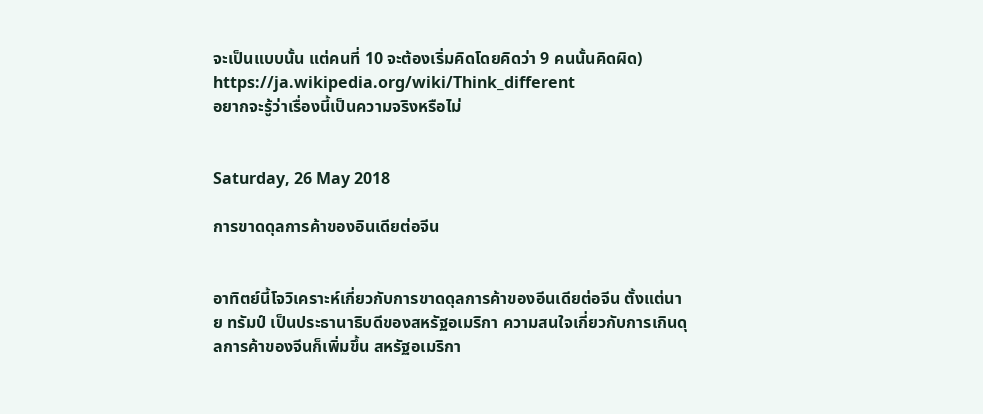จะเป็นแบบนั้น แต่คนที่ 10 จะต้องเริ่มคิดโดยคิดว่า 9 คนนั้นคิดผิด)
https://ja.wikipedia.org/wiki/Think_different
อยากจะรู้ว่าเรื่องนี้เป็นความจริงหรือไม่


Saturday, 26 May 2018

การขาดดุลการค้าของอินเดียต่อจีน


อาทิตย์นี้โจวิเคราะห์เกี่ยวกับการขาดดุลการค้าของอีนเดียต่อจีน ตั้งแต่นาย ทรัมป์ เป็นประธานาธิบดีของสหรัฐอเมริกา ความสนใจเกี่ยวกับการเกินดุลการค้าของจีนก็เพิ่มขึ้น สหรัฐอเมริกา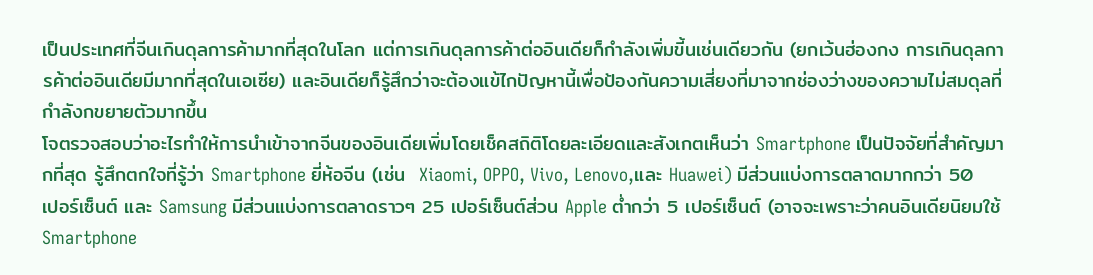เป็นประเทศที่จีนเกินดุลการค้ามากที่สุดในโลก แต่การเกินดุลการค้าต่ออินเดียก็กำลังเพิ่มขี้นเช่นเดียวกัน (ยกเว้นฮ่องกง การเกินดุลการค้าต่ออินเดียมีมากที่สุดในเอเซีย) และอินเดียก็รู้สึกว่าจะต้องแข้ไกปัญหานี้เพื่อป้องกันความเสี่ยงที่มาจากช่องว่างของความไม่สมดุลที่กำลังกขยายตัวมากขึ้น
โจตรวจสอบว่าอะไรทำให้การนำเข้าจากจีนของอินเดียเพิ่มโดยเช็คสถิติโดยละเอียดและสังเกตเห็นว่า Smartphone เป็นปัจจัยที่สำคัญมากที่สุด รู้สึกตกใจที่รู้ว่า Smartphone ยี่ห้อจีน (เช่น  Xiaomi, OPPO, Vivo, Lenovo,และ Huawei) มีส่วนแบ่งการตลาดมากกว่า 50  เปอร์เซ็นต์ และ Samsung มีส่วนแบ่งการตลาดราวๆ 25 เปอร์เซ็นต์ส่วน Apple ต่ำกว่า 5 เปอร์เซ็นต์ (อาจจะเพราะว่าคนอินเดียนิยมใช้ Smartphone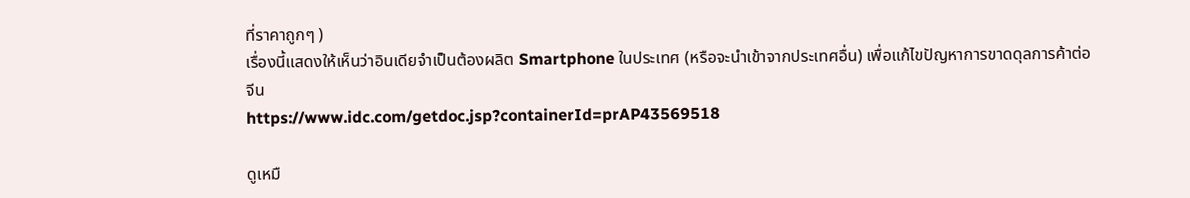ที่ราคาถูกๆ )
เรื่องนี้แสดงให้เห็นว่าอินเดียจำเป็นต้องผลิต Smartphone ในประเทศ (หรือจะนำเข้าจากประเทศอื่น) เพื่อแก้ไขปัญหาการขาดดุลการค้าต่อจีน
https://www.idc.com/getdoc.jsp?containerId=prAP43569518

ดูเหมื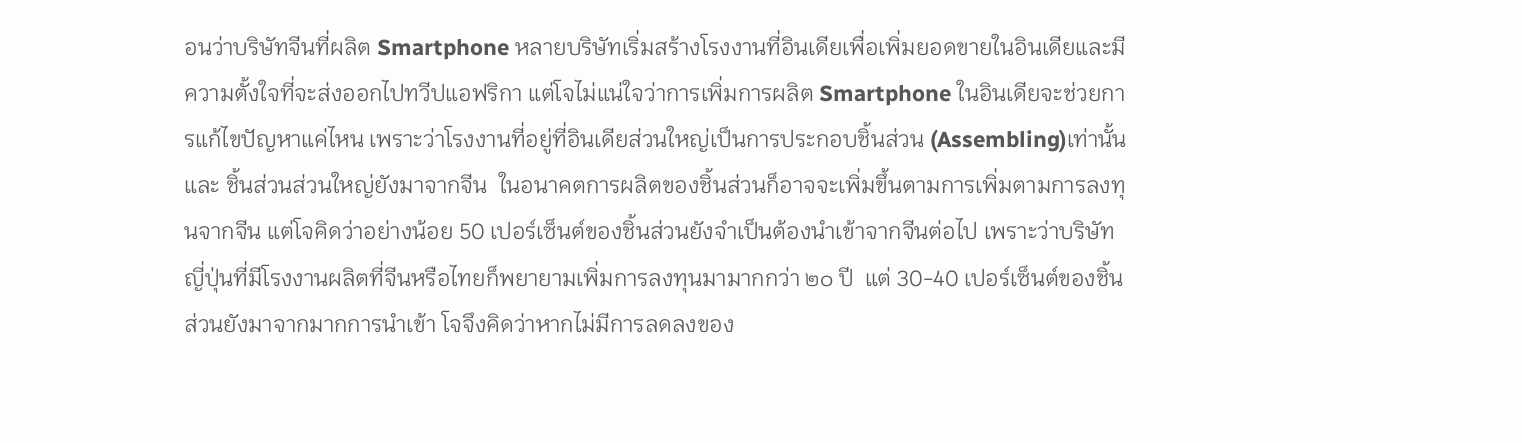อนว่าบริษัทจีนที่ผลิต Smartphone หลายบริษัทเริ่มสร้างโรงงานที่อินเดียเพื่อเพิ่มยอดขายในอินเดียและมีความตั้งใจที่จะส่งออกไปทวีปแอฟริกา แต่โจไม่แน่ใจว่าการเพิ่มการผลิต Smartphone ในอินเดียจะช่วยการแก้ไขปัญหาแค่ไหน เพราะว่าโรงงานที่อยู่ที่อินเดียส่วนใหญ่เป็นการประกอบชิ้นส่วน (Assembling)เท่านั้น และ ชิ้นส่วนส่วนใหญ่ยังมาจากจีน  ในอนาคตการผลิตของชิ้นส่วนก็อาจจะเพิ่มขึ้นตามการเพิ่มตามการลงทุนจากจีน แต่โจคิดว่าอย่างน้อย 50 เปอร์เซ็นต์ของชิ้นส่วนยังจำเป็นต้องนำเข้าจากจีนต่อไป เพราะว่าบริษัทญี่ปุ่นที่มีโรงงานผลิตที่จีนหรือไทยก็พยายามเพิ่มการลงทุนมามากกว่า ๒๐ ปี  แต่ 30-40 เปอร์เซ็นต์ของชิ้นส่วนยังมาจากมากการนำเข้า โจจึงคิดว่าหากไม่มีการลดลงของ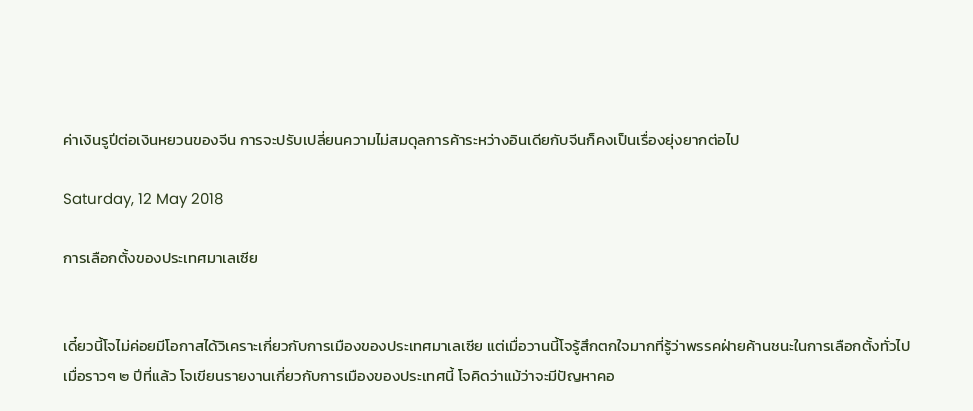ค่าเงินรูปีต่อเงินหยวนของจีน การจะปรับเปลี่ยนความไม่สมดุลการค้าระหว่างอินเดียกับจีนก็คงเป็นเรื่องยุ่งยากต่อไป

Saturday, 12 May 2018

การเลือกตั้งของประเทศมาเลเซีย


เดี๋ยวนี้โจไม่ค่อยมีโอกาสได้วิเคราะเกี่ยวกับการเมืองของประเทศมาเลเซีย แต่เมื่อวานนี้โจรู้สึกตกใจมากที่รู้ว่าพรรคฝ่ายค้านชนะในการเลือกตั้งทั่วไป เมื่อราวๆ ๒ ปีที่แล้ว โจเขียนรายงานเกี่ยวกับการเมืองของประเทศนี้ โจคิดว่าแม้ว่าจะมีปัญหาคอ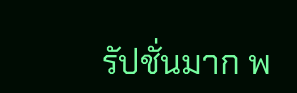รัปชั่นมาก พ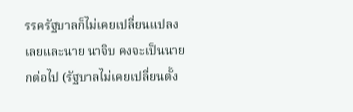รรครัฐบาลก็ไม่เคยเปลี่ยนแปลงเลยและนาย นาจิบ คงจะเป็นนายกต่อไป (รัฐบาลไม่เคยเปลี่ยนตั้ง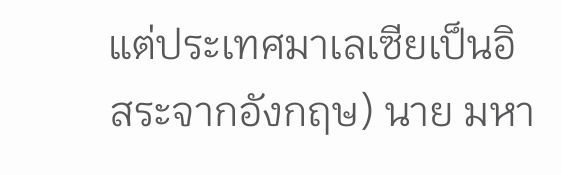แต่ประเทศมาเลเซียเป็นอิสระจากอังกฤษ) นาย มหา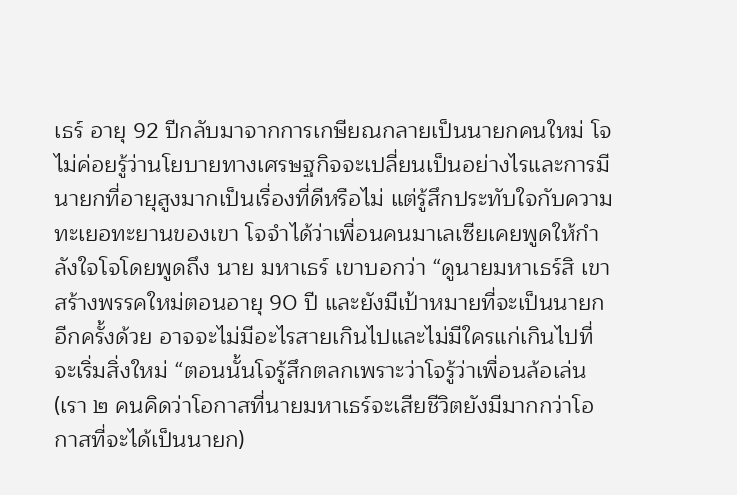เธร์ อายุ 92 ปีกลับมาจากการเกษียณกลายเป็นนายกคนใหม่ โจไม่ค่อยรู้ว่านโยบายทางเศรษฐกิจจะเปลี่ยนเป็นอย่างไรและการมีนายกที่อายุสูงมากเป็นเรื่องที่ดีหรือไม่ แต่รู้สึกประทับใจกับความทะเยอทะยานของเขา โจจำได้ว่าเพื่อนคนมาเลเซียเคยพูดให้กำลังใจโจโดยพูดถึง นาย มหาเธร์ เขาบอกว่า “ดูนายมหาเธร์สิ เขาสร้างพรรคใหม่ตอนอายุ 90 ปี และยังมีเป้าหมายที่จะเป็นนายกอีกครั้งด้วย อาจจะไม่มีอะไรสายเกินไปและไม่มีใครแก่เกินไปที่จะเริ่มสิ่งใหม่ “ตอนนั้นโจรู้สึกตลกเพราะว่าโจรู้ว่าเพื่อนล้อเล่น (เรา ๒ คนคิดว่าโอกาสที่นายมหาเธร์จะเสียชีวิตยังมีมากกว่าโอกาสที่จะได้เป็นนายก)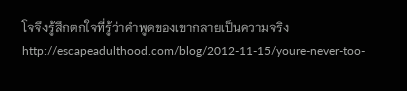โจจึงรู้สึกตกใจที่รู้ว่าคำพูดของเขากลายเป็นความจริง
http://escapeadulthood.com/blog/2012-11-15/youre-never-too-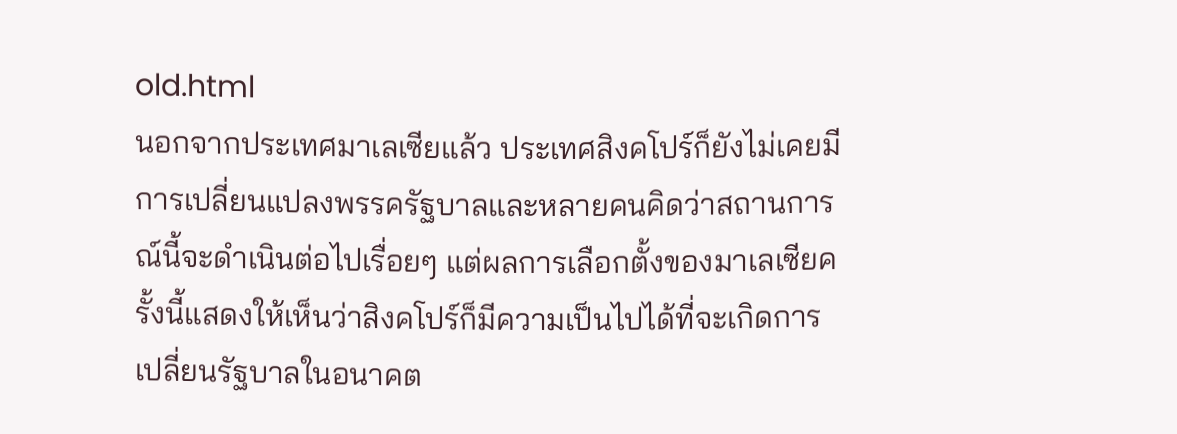old.html
นอกจากประเทศมาเลเซียแล้ว ประเทศสิงคโปร์ก็ยังไม่เคยมีการเปลี่ยนแปลงพรรครัฐบาลและหลายคนคิดว่าสถานการณ์นี้จะดำเนินต่อไปเรื่อยๆ แต่ผลการเลือกตั้งของมาเลเซียครั้งนี้แสดงให้เห็นว่าสิงคโปร์ก็มีความเป็นไปได้ที่จะเกิดการเปลี่ยนรัฐบาลในอนาคต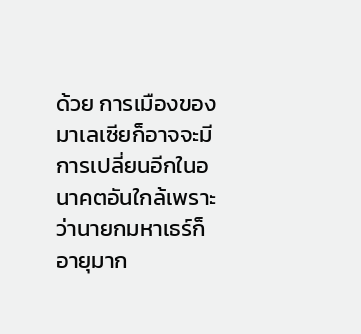ด้วย การเมืองของมาเลเซียก็อาจจะมีการเปลี่ยนอีกในอนาคตอันใกล้เพราะว่านายกมหาเธร์ก็อายุมาก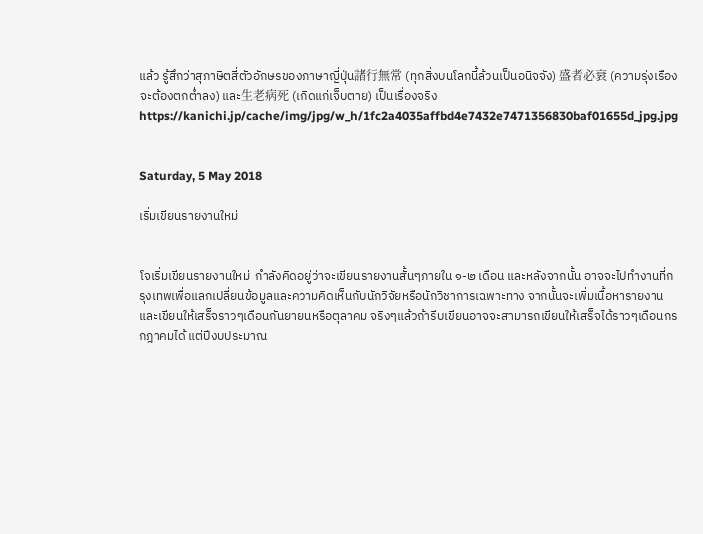แล้ว รู้สึกว่าสุภาษิตสี่ตัวอักษรของภาษาญี่ปุ่น諸行無常 (ทุกสิ่งบนโลกนี้ล้วนเป็นอนิจจัง) 盛者必衰 (ความรุ่งเรืองจะต้องตกต่ำลง) และ生老病死 (เกิดแก่เจ็บตาย) เป็นเรื่องจริง
https://kanichi.jp/cache/img/jpg/w_h/1fc2a4035affbd4e7432e7471356830baf01655d_jpg.jpg


Saturday, 5 May 2018

เริ่มเขียนรายงานใหม่


โจเริ่มเขียนรายงานใหม่  กำลังคิดอยู่ว่าจะเขียนรายงานสั้นๆภายใน ๑-๒ เดือน และหลังจากนั้น อาจจะไปทำงานที่กรุงเทพเพื่อแลกเปลี่ยนข้อมูลและความคิดเห็นกับนักวิจัยหรือนักวิชาการเฉพาะทาง จากนั้นจะเพิ่มเนื้อหารายงานและเขียนให้เสร็จราวๆเดือนกันยายนหรือตุลาคม จริงๆแล้วถ้ารีบเขียนอาจจะสามารถเขียนให้เสร็จได้ราวๆเดือนกรกฎาคมได้ แต่ปีงบประมาณ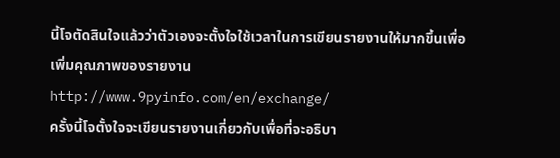นี้โจตัดสินใจแล้วว่าตัวเองจะตั้งใจใช้เวลาในการเขียนรายงานให้มากขึ้นเพื่อเพิ่มคุณภาพของรายงาน
http://www.9pyinfo.com/en/exchange/
ครั้งนี้โจตั้งใจจะเขียนรายงานเกี่ยวกับเพื่อที่จะอธิบา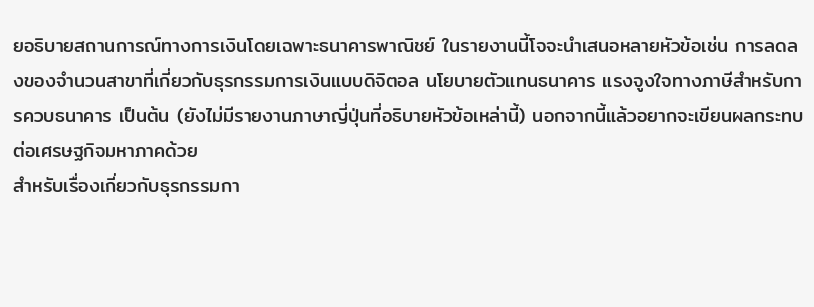ยอธิบายสถานการณ์ทางการเงินโดยเฉพาะธนาคารพาณิชย์ ในรายงานนี้โจจะนำเสนอหลายหัวข้อเช่น การลดลงของจำนวนสาขาที่เกี่ยวกับธุรกรรมการเงินแบบดิจิตอล นโยบายตัวแทนธนาคาร แรงจูงใจทางภาษีสำหรับการควบธนาคาร เป็นต้น (ยังไม่มีรายงานภาษาญี่ปุ่นที่อธิบายหัวข้อเหล่านี้) นอกจากนี้แล้วอยากจะเขียนผลกระทบต่อเศรษฐกิจมหาภาคด้วย
สำหรับเรื่องเกี่ยวกับธุรกรรมกา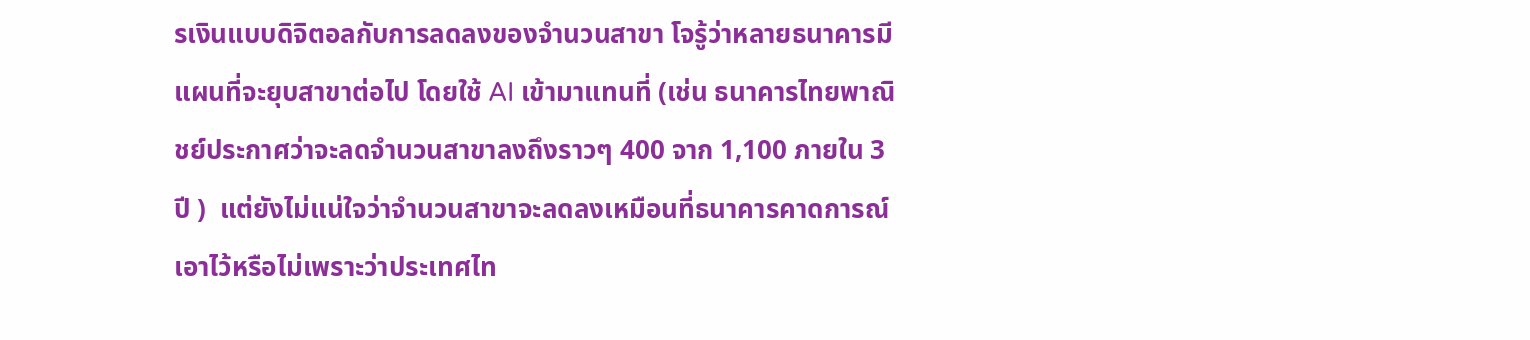รเงินแบบดิจิตอลกับการลดลงของจำนวนสาขา โจรู้ว่าหลายธนาคารมีแผนที่จะยุบสาขาต่อไป โดยใช้ AI เข้ามาแทนที่ (เช่น ธนาคารไทยพาณิชย์ประกาศว่าจะลดจำนวนสาขาลงถึงราวๆ 400 จาก 1,100 ภายใน 3 ปี )  แต่ยังไม่แน่ใจว่าจำนวนสาขาจะลดลงเหมือนที่ธนาคารคาดการณ์เอาไว้หรือไม่เพราะว่าประเทศไท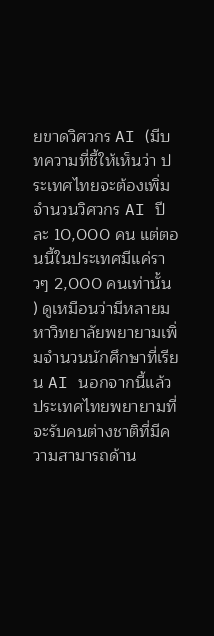ยขาดวิศวกร AI (มีบทความที่ชี้ให้เห็นว่า ประเทศไทยจะต้องเพิ่มจำนวนวิศวกร AI ปีละ 10,000 คน แต่ตอนนี้ในประเทศมีแค่ราวๆ 2,000 คนเท่านั้น ) ดูเหมือนว่ามีหลายมหาวิทยาลัยพยายามเพิ่มจำนวนนักศึกษาที่เรียน AI นอกจากนี้แล้วประเทศไทยพยายามที่จะรับคนต่างชาติที่มีความสามารถด้าน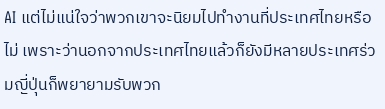AI แต่ไม่แน่ใจว่าพวกเขาจะนิยมไปทำงานที่ประเทศไทยหรือไม่ เพราะว่านอกจากประเทศไทยแล้วก็ยังมีหลายประเทศร่วมญี่ปุ่นก็พยายามรับพวก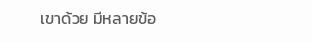เขาด้วย มีหลายข้อ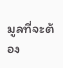มูลที่จะต้อง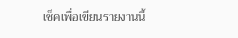เช็คเพื่อเขียนรายงานนี้